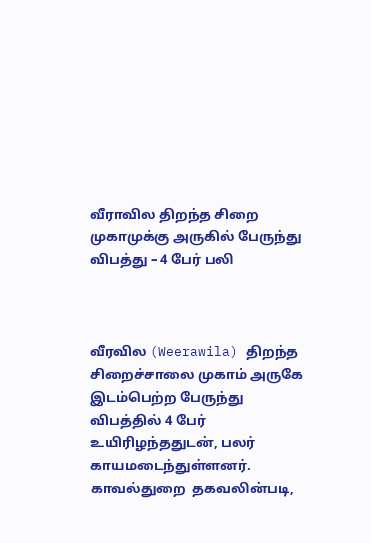வீராவில திறந்த சிறை முகாமுக்கு அருகில் பேருந்து விபத்து – 4 பேர் பலி



வீரவில (Weerawila) திறந்த சிறைச்சாலை முகாம் அருகே   இடம்பெற்ற பேருந்து விபத்தில் 4 பேர் உயிரிழந்ததுடன், பலர் காயமடைந்துள்ளனர். காவல்துறை  தகவலின்படி,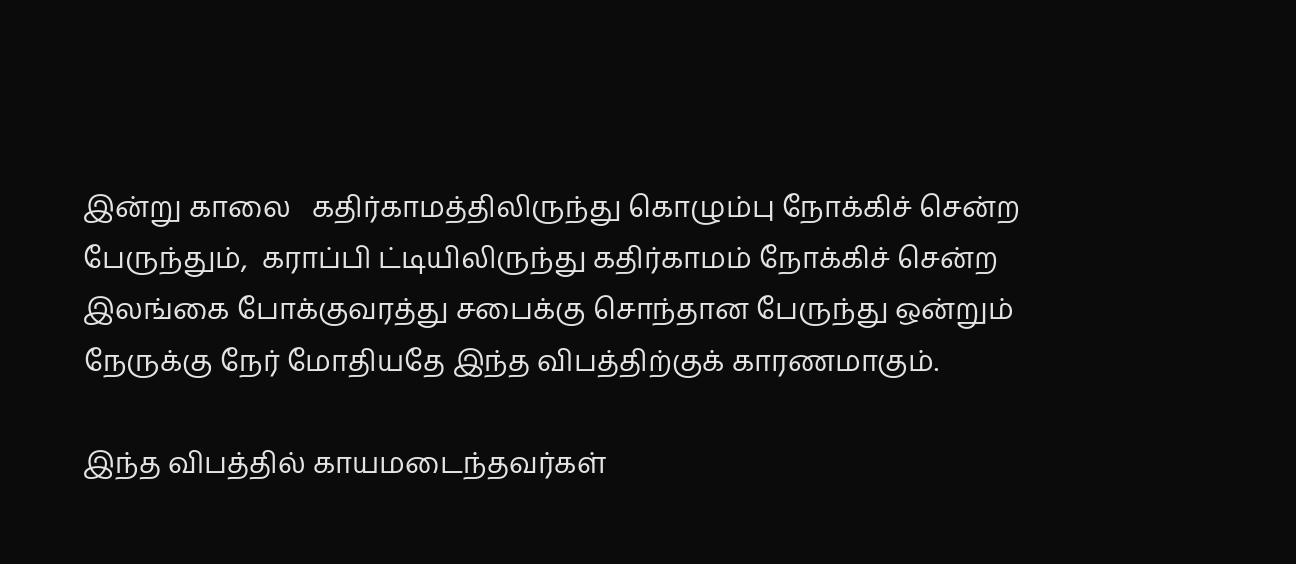இன்று காலை   கதிர்காமத்திலிருந்து கொழும்பு நோக்கிச் சென்ற பேருந்தும்,  கராப்பி ட்டியிலிருந்து கதிர்காமம் நோக்கிச் சென்ற இலங்கை போக்குவரத்து சபைக்கு சொந்தான பேருந்து ஒன்றும் நேருக்கு நேர் மோதியதே இந்த விபத்திற்குக் காரணமாகும்.

இந்த விபத்தில் காயமடைந்தவர்கள்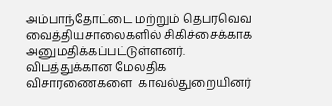அம்பாந்தோட்டை மற்றும் தெபரவெவ   வைத்தியசாலைகளில் சிகிச்சைக்காக அனுமதிக்கப்பட்டுள்ளனர்.  விபத்துக்கான மேலதிக விசாரணைகளை  காவல்துறையினர்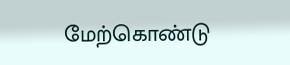மேற்கொண்டு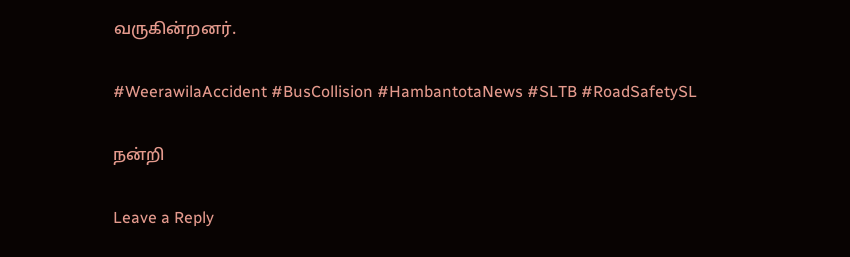வருகின்றனர்.

#WeerawilaAccident #BusCollision #HambantotaNews #SLTB #RoadSafetySL

நன்றி

Leave a Reply